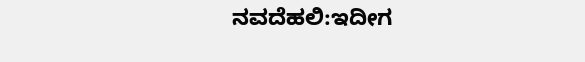ನವದೆಹಲಿ:ಇದೀಗ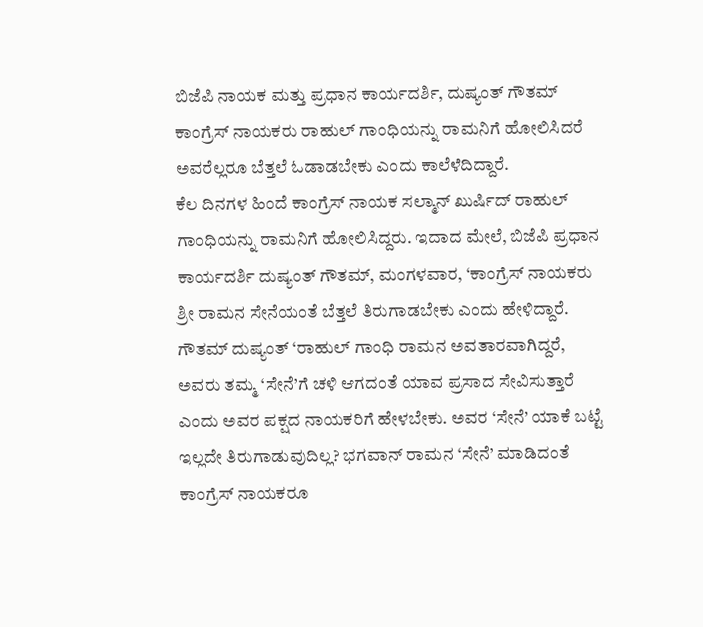ಬಿಜೆಪಿ ನಾಯಕ ಮತ್ತು ಪ್ರಧಾನ ಕಾರ್ಯದರ್ಶಿ, ದುಷ್ಯಂತ್ ಗೌತಮ್ ಕಾಂಗ್ರೆಸ್ ನಾಯಕರು ರಾಹುಲ್ ಗಾಂಧಿಯನ್ನು ರಾಮನಿಗೆ ಹೋಲಿಸಿದರೆ ಅವರೆಲ್ಲರೂ ಬೆತ್ತಲೆ ಓಡಾಡಬೇಕು ಎಂದು ಕಾಲೆಳೆದಿದ್ದಾರೆ.
ಕೆಲ ದಿನಗಳ ಹಿಂದೆ ಕಾಂಗ್ರೆಸ್ ನಾಯಕ ಸಲ್ಮಾನ್ ಖುರ್ಷಿದ್ ರಾಹುಲ್ ಗಾಂಧಿಯನ್ನು ರಾಮನಿಗೆ ಹೋಲಿಸಿದ್ದರು. ಇದಾದ ಮೇಲೆ, ಬಿಜೆಪಿ ಪ್ರಧಾನ ಕಾರ್ಯದರ್ಶಿ ದುಷ್ಯಂತ್ ಗೌತಮ್, ಮಂಗಳವಾರ, ‘ಕಾಂಗ್ರೆಸ್ ನಾಯಕರು ಶ್ರೀ ರಾಮನ ಸೇನೆಯಂತೆ ಬೆತ್ತಲೆ ತಿರುಗಾಡಬೇಕು ಎಂದು ಹೇಳಿದ್ದಾರೆ.
ಗೌತಮ್ ದುಷ್ಯಂತ್ ‘ರಾಹುಲ್ ಗಾಂಧಿ ರಾಮನ ಅವತಾರವಾಗಿದ್ದರೆ, ಅವರು ತಮ್ಮ ‘ಸೇನೆ’ಗೆ ಚಳಿ ಆಗದಂತೆ ಯಾವ ಪ್ರಸಾದ ಸೇವಿಸುತ್ತಾರೆ ಎಂದು ಅವರ ಪಕ್ಷದ ನಾಯಕರಿಗೆ ಹೇಳಬೇಕು. ಅವರ ‘ಸೇನೆ’ ಯಾಕೆ ಬಟ್ಟೆ ಇಲ್ಲದೇ ತಿರುಗಾಡುವುದಿಲ್ಲ? ಭಗವಾನ್ ರಾಮನ ‘ಸೇನೆ’ ಮಾಡಿದಂತೆ ಕಾಂಗ್ರೆಸ್ ನಾಯಕರೂ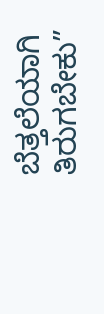ಬೆತ್ತಲೆಯಾಗಿ ತಿರುಗಬೇಕು”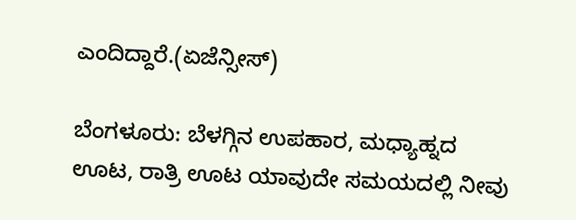ಎಂದಿದ್ದಾರೆ.(ಏಜೆನ್ಸೀಸ್)

ಬೆಂಗಳೂರು: ಬೆಳಗ್ಗಿನ ಉಪಹಾರ, ಮಧ್ಯಾಹ್ನದ ಊಟ, ರಾತ್ರಿ ಊಟ ಯಾವುದೇ ಸಮಯದಲ್ಲಿ ನೀವು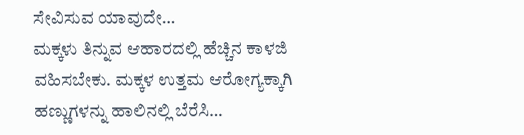ಸೇವಿಸುವ ಯಾವುದೇ…
ಮಕ್ಕಳು ತಿನ್ನುವ ಆಹಾರದಲ್ಲಿ ಹೆಚ್ಚಿನ ಕಾಳಜಿ ವಹಿಸಬೇಕು. ಮಕ್ಕಳ ಉತ್ತಮ ಆರೋಗ್ಯಕ್ಕಾಗಿ ಹಣ್ಣುಗಳನ್ನು ಹಾಲಿನಲ್ಲಿ ಬೆರೆಸಿ…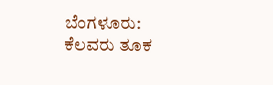ಬೆಂಗಳೂರು: ಕೆಲವರು ತೂಕ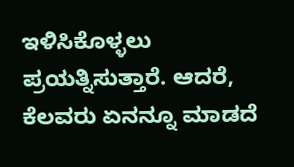ಇಳಿಸಿಕೊಳ್ಳಲು ಪ್ರಯತ್ನಿಸುತ್ತಾರೆ. ಆದರೆ, ಕೆಲವರು ಏನನ್ನೂ ಮಾಡದೆ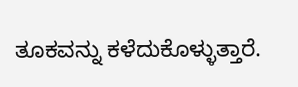ತೂಕವನ್ನು ಕಳೆದುಕೊಳ್ಳುತ್ತಾರೆ.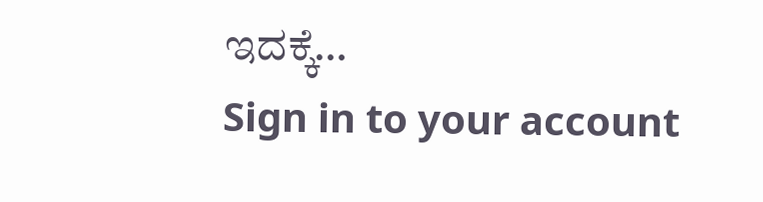ಇದಕ್ಕೆ…
Sign in to your account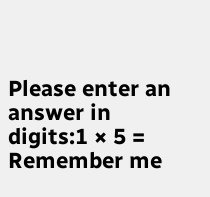Please enter an answer in digits:1 × 5 =
Remember me